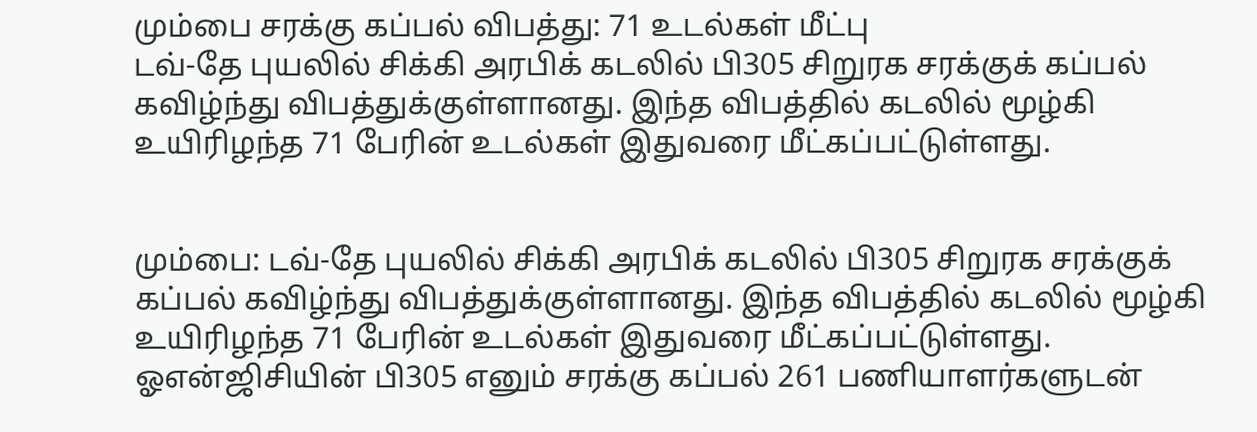மும்பை சரக்கு கப்பல் விபத்து: 71 உடல்கள் மீட்பு
டவ்-தே புயலில் சிக்கி அரபிக் கடலில் பி305 சிறுரக சரக்குக் கப்பல் கவிழ்ந்து விபத்துக்குள்ளானது. இந்த விபத்தில் கடலில் மூழ்கி உயிரிழந்த 71 பேரின் உடல்கள் இதுவரை மீட்கப்பட்டுள்ளது.


மும்பை: டவ்-தே புயலில் சிக்கி அரபிக் கடலில் பி305 சிறுரக சரக்குக் கப்பல் கவிழ்ந்து விபத்துக்குள்ளானது. இந்த விபத்தில் கடலில் மூழ்கி உயிரிழந்த 71 பேரின் உடல்கள் இதுவரை மீட்கப்பட்டுள்ளது.
ஓஎன்ஜிசியின் பி305 எனும் சரக்கு கப்பல் 261 பணியாளர்களுடன்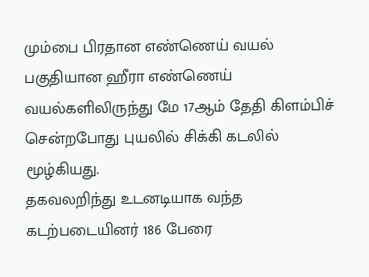மும்பை பிரதான எண்ணெய் வயல் பகுதியான ஹீரா எண்ணெய் வயல்களிலிருந்து மே 17ஆம் தேதி கிளம்பிச் சென்றபோது புயலில் சிக்கி கடலில் மூழ்கியது.
தகவலறிந்து உடனடியாக வந்த கடற்படையினர் 186 பேரை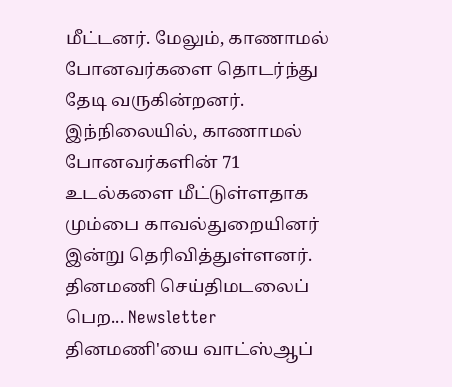மீட்டனர். மேலும், காணாமல் போனவர்களை தொடர்ந்து தேடி வருகின்றனர்.
இந்நிலையில், காணாமல் போனவர்களின் 71 உடல்களை மீட்டுள்ளதாக மும்பை காவல்துறையினர் இன்று தெரிவித்துள்ளனர்.
தினமணி செய்திமடலைப் பெற... Newsletter
தினமணி'யை வாட்ஸ்ஆப்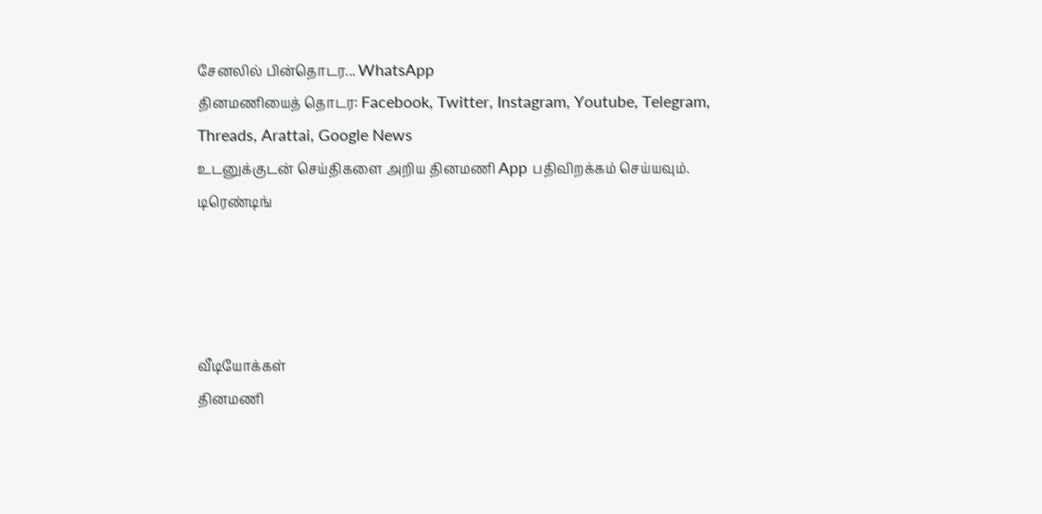சேனலில் பின்தொடர... WhatsApp
தினமணியைத் தொடர: Facebook, Twitter, Instagram, Youtube, Telegram, Threads, Arattai, Google News
உடனுக்குடன் செய்திகளை அறிய தினமணி App பதிவிறக்கம் செய்யவும்.
டிரெண்டிங்




வீடியோக்கள்
தினமணி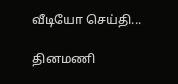வீடியோ செய்தி...

தினமணி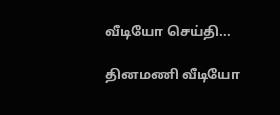வீடியோ செய்தி...

தினமணி வீடியோ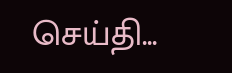செய்தி...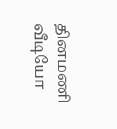தினமணி வீடியோ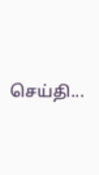செய்தி...